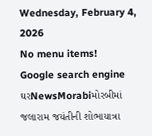Wednesday, February 4, 2026
No menu items!
Google search engine
ઘરNewsMorabiમોરબીમાં જલારામ જયંતીની શોભાયાત્રા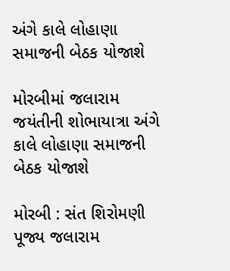અંગે કાલે લોહાણા સમાજની બેઠક યોજાશે

મોરબીમાં જલારામ જયંતીની શોભાયાત્રા અંગે કાલે લોહાણા સમાજની બેઠક યોજાશે

મોરબી : સંત શિરોમણી પૂજ્ય જલારામ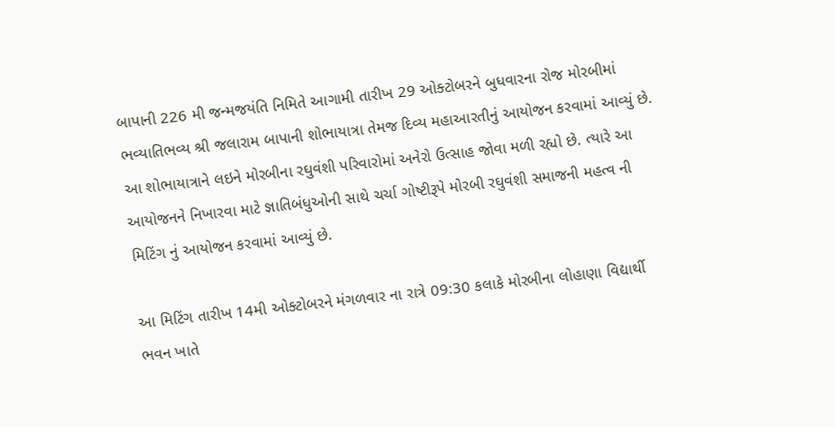બાપાની 226 મી જન્મજયંતિ નિમિતે આગામી તારીખ 29 ઓક્ટોબરને બુધવારના રોજ મોરબીમાં ભવ્યાતિભવ્ય શ્રી જલારામ બાપાની શોભાયાત્રા તેમજ દિવ્ય મહાઆરતીનું આયોજન કરવામાં આવ્યું છે. આ શોભાયાત્રાને લઇને મોરબીના રઘુવંશી પરિવારોમાં અનેરો ઉત્સાહ જોવા મળી રહ્યો છે. ત્યારે આ આયોજનને નિખારવા માટે જ્ઞાતિબંધુઓની સાથે ચર્ચા ગોષ્ટીરૂપે મોરબી રઘુવંશી સમાજની મહત્વ ની મિટિંગ નું આયોજન કરવામાં આવ્યું છે.

આ મિટિંગ તારીખ 14મી ઓક્ટોબરને મંગળવાર ના રાત્રે 09:30 કલાકે મોરબીના લોહાણા વિદ્યાર્થી ભવન ખાતે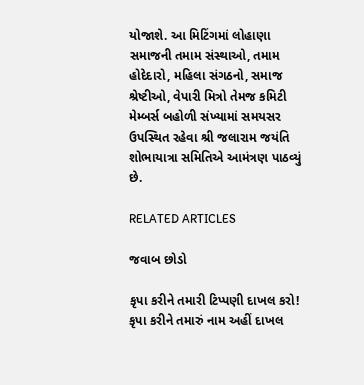યોજાશે. આ મિટિંગમાં લોહાણા સમાજની તમામ સંસ્થાઓ, તમામ હોદેદારો, મહિલા સંગઠનો, સમાજ શ્રેષ્ટીઓ, વેપારી મિત્રો તેમજ કમિટી મેમ્બર્સ બહોળી સંખ્યામાં સમયસર ઉપસ્થિત રહેવા શ્રી જલારામ જયંતિ શોભાયાત્રા સમિતિએ આમંત્રણ પાઠવ્યું છે.

RELATED ARTICLES

જવાબ છોડો

કૃપા કરીને તમારી ટિપ્પણી દાખલ કરો!
કૃપા કરીને તમારું નામ અહીં દાખલ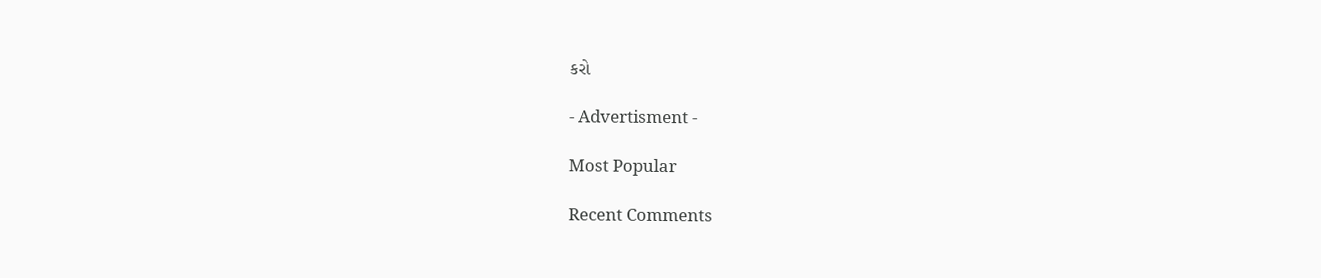કરો

- Advertisment -

Most Popular

Recent Comments